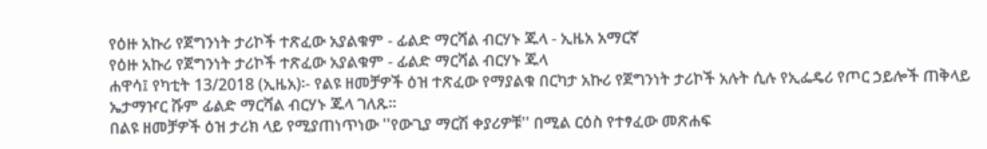የዕዙ አኩሪ የጀግንነት ታሪኮች ተጽፈው አያልቁም - ፊልድ ማርሻል ብርሃኑ ጁላ - ኢዜአ አማርኛ
የዕዙ አኩሪ የጀግንነት ታሪኮች ተጽፈው አያልቁም - ፊልድ ማርሻል ብርሃኑ ጁላ
ሐዋሳ፤ የካቲት 13/2018 (ኢዜአ)፡- የልዩ ዘመቻዎች ዕዝ ተጽፈው የማያልቁ በርካታ አኩሪ የጀግንነት ታሪኮች አሉት ሲሉ የኢፌዴሪ የጦር ኃይሎች ጠቅላይ ኤታማዦር ሹም ፊልድ ማርሻል ብርሃኑ ጁላ ገለጹ።
በልዩ ዘመቻዎች ዕዝ ታሪክ ላይ የሚያጠነጥነው ''የውጊያ ማርሽ ቀያሪዎቹ'' በሚል ርዕስ የተፃፈው መጽሐፍ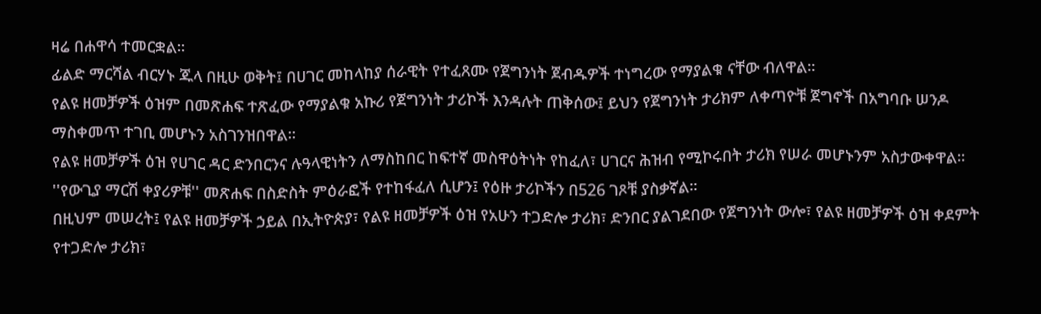ዛሬ በሐዋሳ ተመርቋል።
ፊልድ ማርሻል ብርሃኑ ጁላ በዚሁ ወቅት፤ በሀገር መከላከያ ሰራዊት የተፈጸሙ የጀግንነት ጀብዱዎች ተነግረው የማያልቁ ናቸው ብለዋል።
የልዩ ዘመቻዎች ዕዝም በመጽሐፍ ተጽፈው የማያልቁ አኩሪ የጀግንነት ታሪኮች እንዳሉት ጠቅሰው፤ ይህን የጀግንነት ታሪክም ለቀጣዮቹ ጀግኖች በአግባቡ ሠንዶ ማስቀመጥ ተገቢ መሆኑን አስገንዝበዋል።
የልዩ ዘመቻዎች ዕዝ የሀገር ዳር ድንበርንና ሉዓላዊነትን ለማስከበር ከፍተኛ መስዋዕትነት የከፈለ፣ ሀገርና ሕዝብ የሚኮሩበት ታሪክ የሠራ መሆኑንም አስታውቀዋል።
''የውጊያ ማርሽ ቀያሪዎቹ'' መጽሐፍ በስድስት ምዕራፎች የተከፋፈለ ሲሆን፤ የዕዙ ታሪኮችን በ526 ገጾቹ ያስቃኛል።
በዚህም መሠረት፤ የልዩ ዘመቻዎች ኃይል በኢትዮጵያ፣ የልዩ ዘመቻዎች ዕዝ የአሁን ተጋድሎ ታሪክ፣ ድንበር ያልገደበው የጀግንነት ውሎ፣ የልዩ ዘመቻዎች ዕዝ ቀደምት የተጋድሎ ታሪክ፣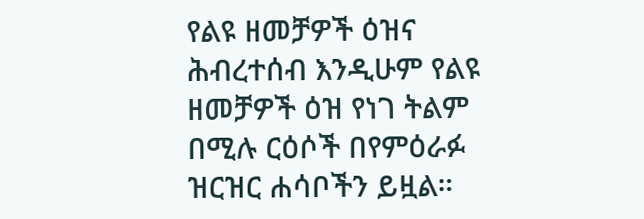የልዩ ዘመቻዎች ዕዝና ሕብረተሰብ እንዲሁም የልዩ ዘመቻዎች ዕዝ የነገ ትልም በሚሉ ርዕሶች በየምዕራፉ ዝርዝር ሐሳቦችን ይዟል።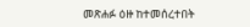መጽሐፉ ዕዙ ከተመሰረተበት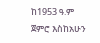ከ1953 ዓ.ም ጀምሮ እስከአሁን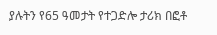ያሉትን የ65 ዓመታት የተጋድሎ ታሪክ በፎቶ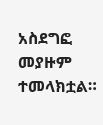አስደግፎ መያዙም ተመላክቷል።